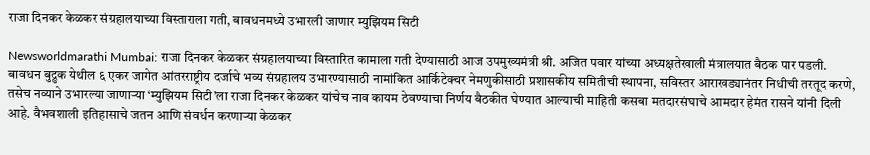राजा दिनकर केळकर संग्रहालयाच्या विस्ताराला गती, बावधनमध्ये उभारली जाणार म्युझियम सिटी

Newsworldmarathi Mumbai: राजा दिनकर केळकर संग्रहालयाच्या विस्तारित कामाला गती देण्यासाठी आज उपमुख्यमंत्री श्री. अजित पवार यांच्या अध्यक्षतेखाली मंत्रालयात बैठक पार पडली. बावधन बुद्रुक येथील ६ एकर जागेत आंतरराष्ट्रीय दर्जाचे भव्य संग्रहालय उभारण्यासाठी नामांकित आर्किटेक्चर नेमणुकीसाठी प्रशासकीय समितीची स्थापना, सविस्तर आराखड्यानंतर निधीची तरतूद करणे, तसेच नव्याने उभारल्या जाणाऱ्या ‘म्युझियम सिटी’ला राजा दिनकर केळकर यांचेच नाव कायम ठेवण्याचा निर्णय बैठकीत घेण्यात आल्याची माहिती कसबा मतदारसंघाचे आमदार हेमंत रासने यांनी दिली आहे. वैभवशाली इतिहासाचे जतन आणि संवर्धन करणाऱ्या केळकर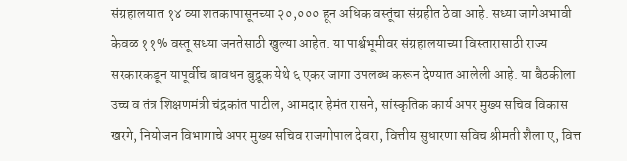संग्रहालयात १४ व्या शतकापासूनच्या २०,००० हून अधिक वस्तूंचा संग्रहीत ठेवा आहे. सध्या जागेअभावी केवळ ११% वस्तू सध्या जनतेसाठी खुल्या आहेत. या पार्श्वभूमीवर संग्रहालयाच्या विस्तारासाठी राज्य सरकारकडून यापूर्वीच बावधन बुद्रूक येथे ६ एकर जागा उपलब्ध करून देण्यात आलेली आहे. या बैठकीला उच्च व तंत्र शिक्षणमंत्री चंद्रकांत पाटील, आमदार हेमंत रासने, सांस्कृतिक कार्य अपर मुख्य सचिव विकास खरगे, नियोजन विभागाचे अपर मुख्य सचिव राजगोपाल देवरा, वित्तीय सुधारणा सविच श्रीमती शैला ए, वित्त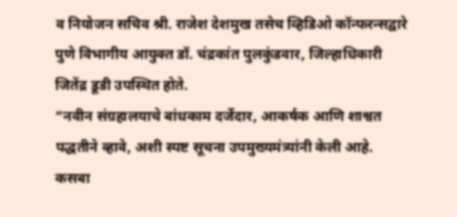व नियोजन सचिव श्री. राजेश देशमुख तसेच व्हिडिओ कॉन्फरन्सद्वारे पुणे विभागीय आयुक्त डॉ. चंद्रकांत पुलकुंडवार, जिल्हाधिकारी जितेंद्र डूडी उपस्थित होते.
“नवीन संग्रहालयाचे बांधकाम दर्जेदार, आकर्षक आणि शाश्वत पद्धतीने व्हावे, अशी स्पष्ट सूचना उपमुख्यमंत्र्यांनी केली आहे. कसबा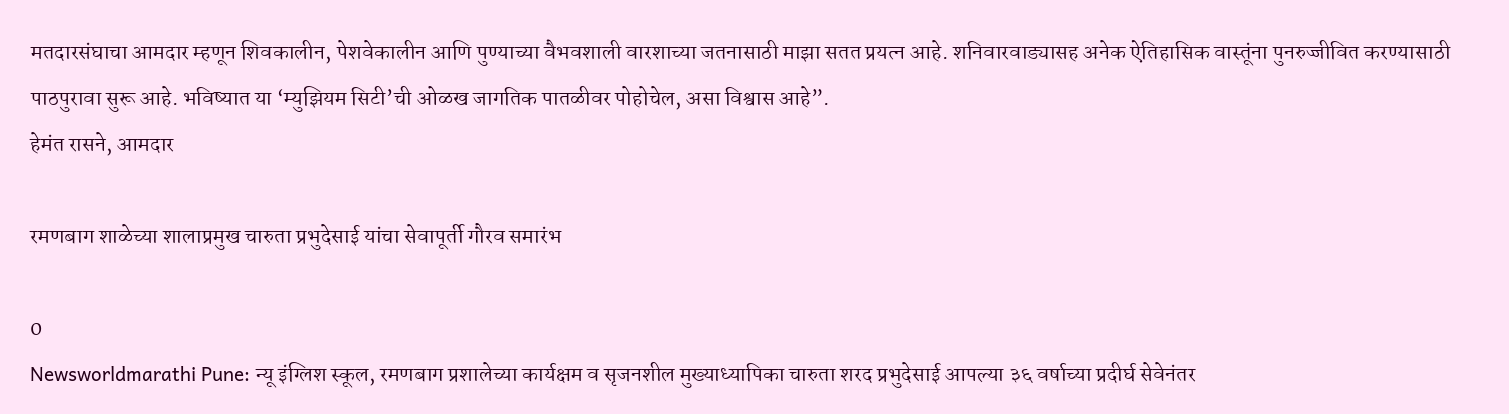मतदारसंघाचा आमदार म्हणून शिवकालीन, पेशवेकालीन आणि पुण्याच्या वैभवशाली वारशाच्या जतनासाठी माझा सतत प्रयत्न आहे. शनिवारवाड्यासह अनेक ऐतिहासिक वास्तूंना पुनरुज्जीवित करण्यासाठी पाठपुरावा सुरू आहे. भविष्यात या ‘म्युझियम सिटी’ची ओळख जागतिक पातळीवर पोहोचेल, असा विश्वास आहे”.
हेमंत रासने, आमदार

रमणबाग शाळेच्या शालाप्रमुख चारुता प्रभुदेसाई यांचा सेवापूर्ती गौरव समारंभ

0
Newsworldmarathi Pune: न्यू इंग्लिश स्कूल, रमणबाग प्रशालेच्या कार्यक्षम व सृजनशील मुख्याध्यापिका चारुता शरद प्रभुदेसाई आपल्या ३६ वर्षाच्या प्रदीर्घ सेवेनंतर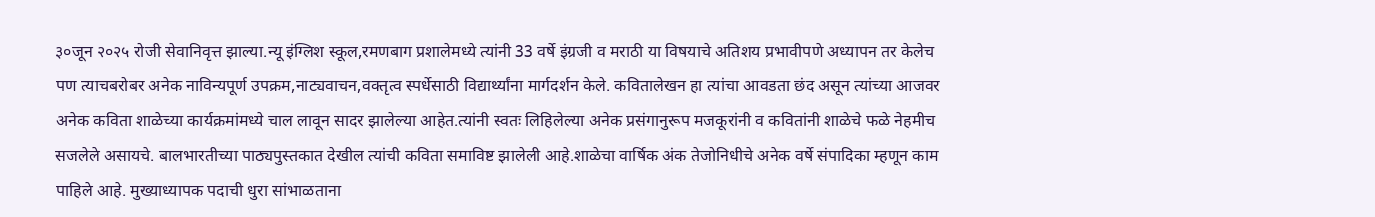३०जून २०२५ रोजी सेवानिवृत्त झाल्या.न्यू इंग्लिश स्कूल,रमणबाग प्रशालेमध्ये त्यांनी 33 वर्षे इंग्रजी व मराठी या विषयाचे अतिशय प्रभावीपणे अध्यापन तर केलेच पण त्याचबरोबर अनेक नाविन्यपूर्ण उपक्रम,नाट्यवाचन,वक्तृत्व स्पर्धेसाठी विद्यार्थ्यांना मार्गदर्शन केले. कवितालेखन हा त्यांचा आवडता छंद असून त्यांच्या आजवर अनेक कविता शाळेच्या कार्यक्रमांमध्ये चाल लावून सादर झालेल्या आहेत.त्यांनी स्वतः लिहिलेल्या अनेक प्रसंगानुरूप मजकूरांनी व कवितांनी शाळेचे फळे नेहमीच सजलेले असायचे. बालभारतीच्या पाठ्यपुस्तकात देखील त्यांची कविता समाविष्ट झालेली आहे.शाळेचा वार्षिक अंक तेजोनिधीचे अनेक वर्षे संपादिका म्हणून काम पाहिले आहे. मुख्याध्यापक पदाची धुरा सांभाळताना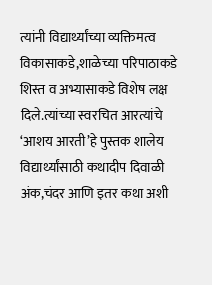त्यांनी विद्यार्थ्यांच्या व्यक्तिमत्व विकासाकडे,शाळेच्या परिपाठाकडे शिस्त व अभ्यासाकडे विशेष लक्ष दिले.त्यांच्या स्वरचित आरत्यांचे ‘आशय आरती’हे पुस्तक शालेय विद्यार्थ्यांसाठी कथादीप दिवाळी अंक,चंदर आणि इतर कथा अशी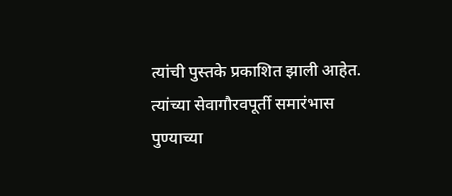त्यांची पुस्तके प्रकाशित झाली आहेत. त्यांच्या सेवागौरवपूर्ती समारंभास पुण्याच्या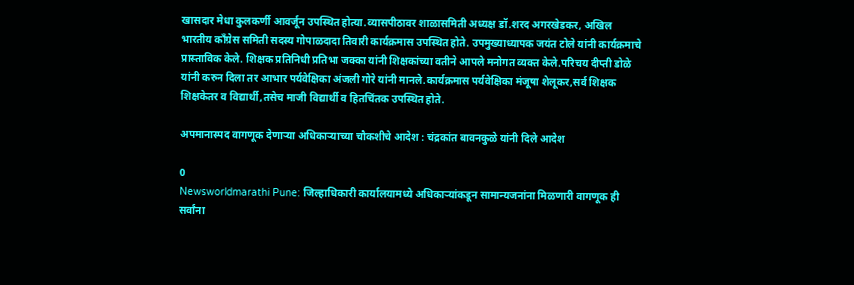खासदार मेधा कुलकर्णी आवर्जून उपस्थित होत्या.व्यासपीठावर शाळासमिती अध्यक्ष डॉ.शरद अगरखेडकर, अखिल भारतीय काँग्रेस समिती सदस्य गोपाळदादा तिवारी कार्यक्रमास उपस्थित होते. उपमुख्याध्यापक जयंत टोले यांनी कार्यक्रमाचे प्रास्ताविक केले. शिक्षक प्रतिनिधी प्रतिभा जक्का यांनी शिक्षकांच्या वतीने आपले मनोगत व्यक्त केले.परिचय दीप्ती डोळे यांनी करुन दिला तर आभार पर्यवेक्षिका अंजली गोरे यांनी मानले.कार्यक्रमास पर्यवेक्षिका मंजूषा शेलूकर,सर्व शिक्षक शिक्षकेतर व विद्यार्थी,तसेच माजी विद्यार्थी व हितचिंतक उपस्थित होते.

अपमानास्पद वागणूक देणाऱ्या अधिकाऱ्याच्या चौकशीचे आदेश : चंद्रकांत बावनकुळे यांनी दिले आदेश

0
Newsworldmarathi Pune: जिल्हाधिकारी कार्यालयामध्ये अधिकाऱ्यांकडून सामान्यजनांना मिळणारी वागणूक ही सर्वांना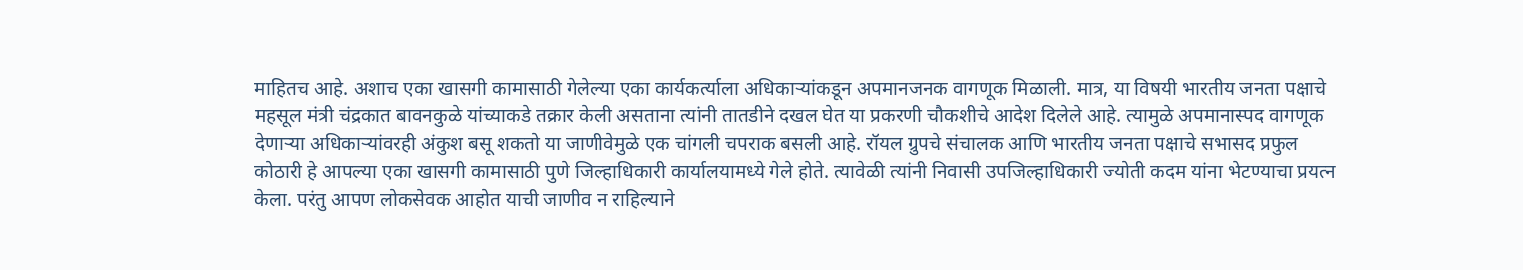माहितच आहे. अशाच एका खासगी कामासाठी गेलेल्या एका कार्यकर्त्याला अधिकाऱ्यांकडून अपमानजनक वागणूक मिळाली. मात्र, या विषयी भारतीय जनता पक्षाचे महसूल मंत्री चंद्रकात बावनकुळे यांच्याकडे तक्रार केली असताना त्यांनी तातडीने दखल घेत या प्रकरणी चौकशीचे आदेश दिलेले आहे. त्यामुळे अपमानास्पद वागणूक देणाऱ्या अधिकाऱ्यांवरही अंकुश बसू शकतो या जाणीवेमुळे एक चांगली चपराक बसली आहे. रॉयल ग्रुपचे संचालक आणि भारतीय जनता पक्षाचे सभासद प्रफुल कोठारी हे आपल्या एका खासगी कामासाठी पुणे जिल्हाधिकारी कार्यालयामध्ये गेले होते. त्यावेळी त्यांनी निवासी उपजिल्हाधिकारी ज्योती कदम यांना भेटण्याचा प्रयत्न केला. परंतु आपण लोकसेवक आहोत याची जाणीव न राहिल्याने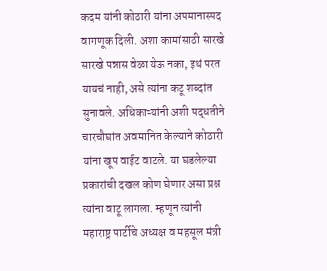कदम यांनी कोठारी यांना अपमानास्पद वागणूक दिली. अशा कामांसाठी सारखे सारखे पन्नास वेळा येऊ नका, इथं परत यायचं नाही, असे त्यांना कटू शब्दांत सुनावले. अधिकाऱ्यांनी अशी पद्धतीने चारचौघांत अवमानित केल्याने कोठारी यांना खूप वाईट वाटले. या घडलेल्या प्रकारांची दखल कोण घेणार असा प्रश्न त्यांना वाटू लागला. म्हणून त्यांनी महाराष्ट्र पार्टीचे अध्यक्ष व महसूल मंत्री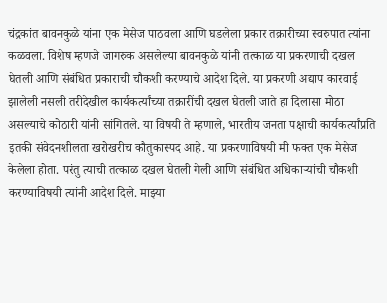चंद्रकांत बावनकुळे यांना एक मेसेज पाठवला आणि घडलेला प्रकार तक्रारीच्या स्वरुपात त्यांना कळवला. विशेष म्हणजे जागरुक असलेल्या बावनकुळे यांनी तत्काळ या प्रकरणाची दखल घेतली आणि संबंधित प्रकाराची चौकशी करण्याचे आदेश दिले. या प्रकरणी अद्याप कारवाई झालेली नसली तरीदेखील कार्यकर्त्यांच्या तक्रारींची दखल घेतली जाते हा दिलासा मोठा असल्याचे कोठारी यांनी सांगितले. या विषयी ते म्हणाले, भारतीय जनता पक्षाची कार्यकर्त्यांप्रति इतकी संवेदनशीलता खरोखरीच कौतुकास्पद आहे. या प्रकरणाविषयी मी फक्त एक मेसेज केलेला होता. परंतु त्याची तत्काळ दखल घेतली गेली आणि संबंधित अधिकाऱ्यांची चौकशी करण्याविषयी त्यांनी आदेश दिले. माझ्या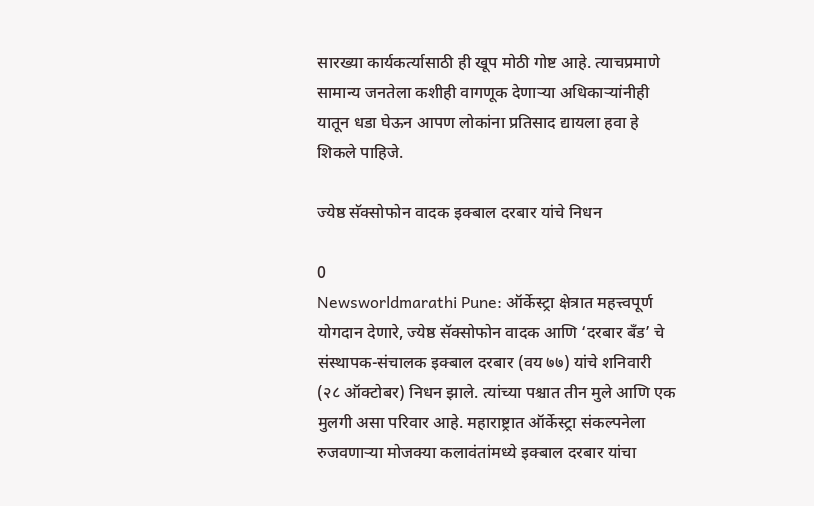सारख्या कार्यकर्त्यासाठी ही खूप मोठी गोष्ट आहे. त्याचप्रमाणे सामान्य जनतेला कशीही वागणूक देणाऱ्या अधिकाऱ्यांनीही यातून धडा घेऊन आपण लोकांना प्रतिसाद द्यायला हवा हे शिकले पाहिजे.

ज्येष्ठ सॅक्सोफोन वादक इक्बाल दरबार यांचे निधन

0
Newsworldmarathi Pune: ऑर्केस्ट्रा क्षेत्रात महत्त्वपूर्ण योगदान देणारे, ज्येष्ठ सॅक्सोफोन वादक आणि ‘दरबार बँड’ चे संस्थापक-संचालक इक्बाल दरबार (वय ७७) यांचे शनिवारी (२८ ऑक्टोबर) निधन झाले. त्यांच्या पश्चात तीन मुले आणि एक मुलगी असा परिवार आहे. महाराष्ट्रात ऑर्केस्ट्रा संकल्पनेला रुजवणाऱ्या मोजक्या कलावंतांमध्ये इक्बाल दरबार यांचा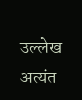उल्लेख अत्यंत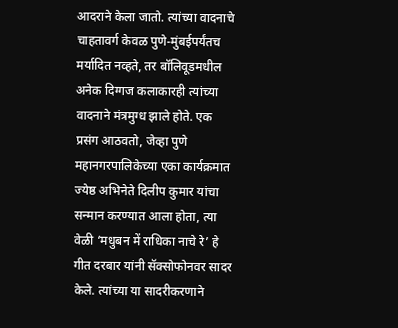आदराने केला जातो. त्यांच्या वादनाचे चाहतावर्ग केवळ पुणे-मुंबईपर्यंतच मर्यादित नव्हते, तर बॉलिवूडमधील अनेक दिग्गज कलाकारही त्यांच्या वादनाने मंत्रमुग्ध झाले होते. एक प्रसंग आठवतो, जेव्हा पुणे महानगरपालिकेच्या एका कार्यक्रमात ज्येष्ठ अभिनेते दिलीप कुमार यांचा सन्मान करण्यात आला होता, त्या वेळी ‘मधुबन में राधिका नाचे रे’ हे गीत दरबार यांनी सॅक्सोफोनवर सादर केले. त्यांच्या या सादरीकरणाने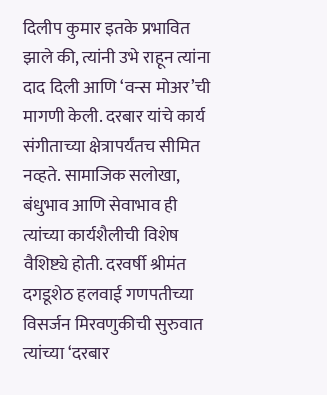दिलीप कुमार इतके प्रभावित झाले की, त्यांनी उभे राहून त्यांना दाद दिली आणि ‘वन्स मोअर’ची मागणी केली. दरबार यांचे कार्य संगीताच्या क्षेत्रापर्यंतच सीमित नव्हते. सामाजिक सलोखा, बंधुभाव आणि सेवाभाव ही त्यांच्या कार्यशैलीची विशेष वैशिष्ट्ये होती. दरवर्षी श्रीमंत दगडूशेठ हलवाई गणपतीच्या विसर्जन मिरवणुकीची सुरुवात त्यांच्या ‘दरबार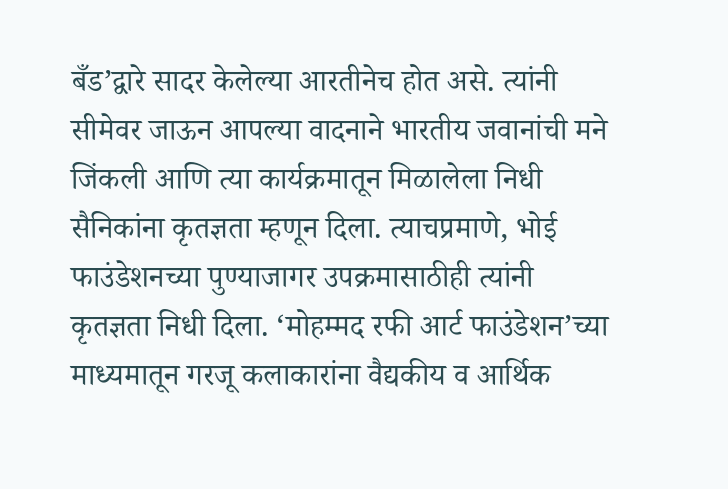बँड’द्वारे सादर केलेल्या आरतीनेच होत असे. त्यांनी सीमेवर जाऊन आपल्या वादनाने भारतीय जवानांची मने जिंकली आणि त्या कार्यक्रमातून मिळालेला निधी सैनिकांना कृतज्ञता म्हणून दिला. त्याचप्रमाणे, भोई फाउंडेशनच्या पुण्याजागर उपक्रमासाठीही त्यांनी कृतज्ञता निधी दिला. ‘मोहम्मद रफी आर्ट फाउंडेशन’च्या माध्यमातून गरजू कलाकारांना वैद्यकीय व आर्थिक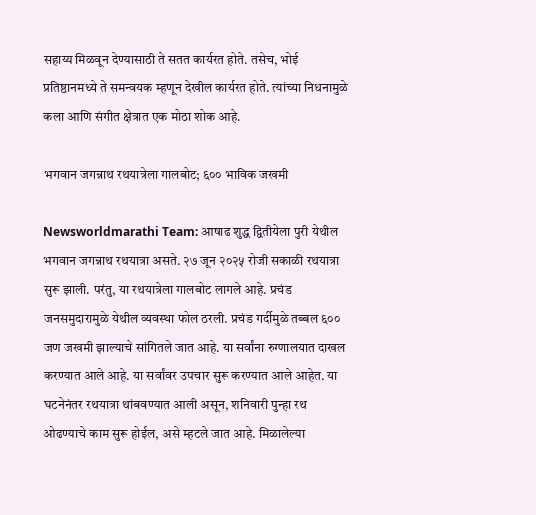सहाय्य मिळवून देण्यासाठी ते सतत कार्यरत होते. तसेच, भोई प्रतिष्ठानमध्ये ते समन्वयक म्हणून देखील कार्यरत होते. त्यांच्या निधनामुळे कला आणि संगीत क्षेत्रात एक मोठा शोक आहे.

भगवान जगन्नाथ रथयात्रेला गालबोट; ६०० भाविक जखमी

Newsworldmarathi Team: आषाढ शुद्ध द्वितीयेला पुरी येथील भगवान जगन्नाथ रथयात्रा असते. २७ जून २०२५ रोजी सकाळी रथयात्रा सुरू झाली. परंतु, या रथयात्रेला गालबोट लागले आहे. प्रचंड जनसमुदारामुळे येथील व्यवस्था फोल ठरली. प्रचंड गर्दीमुळे तब्बल ६०० जण जखमी झाल्याचे सांगितले जात आहे. या सर्वांना रुग्णालयात दाखल करण्यात आले आहे. या सर्वांवर उपचार सुरू करण्यात आले आहेत. या घटनेनंतर रथयात्रा थांबवण्यात आली असून, शनिवारी पुन्हा रथ ओढण्याचे काम सुरू होईल, असे म्हटले जात आहे. मिळालेल्या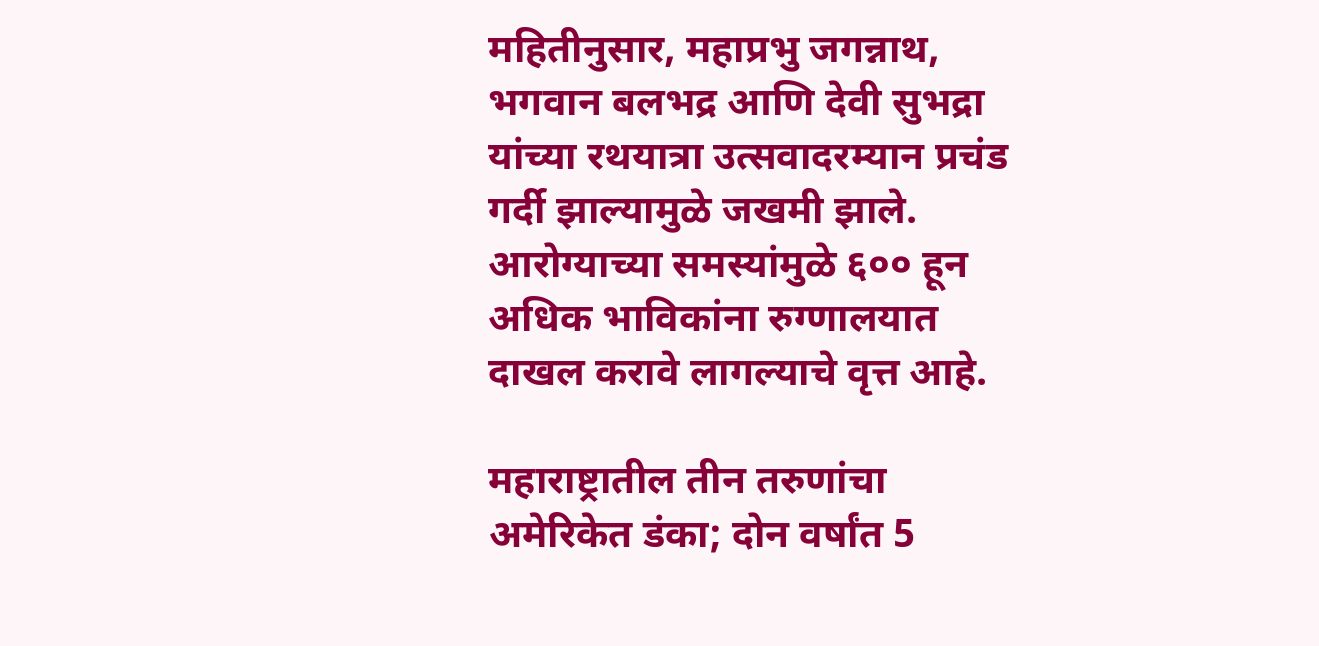महितीनुसार, महाप्रभु जगन्नाथ, भगवान बलभद्र आणि देवी सुभद्रा यांच्या रथयात्रा उत्सवादरम्यान प्रचंड गर्दी झाल्यामुळे जखमी झाले. आरोग्याच्या समस्यांमुळे ६०० हून अधिक भाविकांना रुग्णालयात दाखल करावे लागल्याचे वृत्त आहे.

महाराष्ट्रातील तीन तरुणांचा अमेरिकेत डंका; दोन वर्षांत 5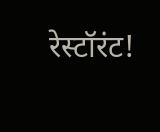रेस्टॉरंट!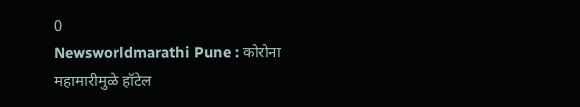0
Newsworldmarathi Pune : कोरोना महामारीमुळे हॉटेल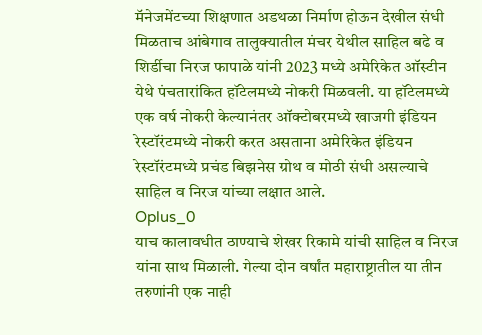मॅनेजमेंटच्या शिक्षणात अडथळा निर्माण होऊन देखील संधी मिळताच आंबेगाव तालुक्यातील मंचर येथील साहिल बढे व शिर्डीचा निरज फापाळे यांनी 2023 मध्ये अमेरिकेत ऑस्टीन येथे पंचतारांकित हॉटेलमध्ये नोकरी मिळवली. या हॉटेलमध्ये एक वर्ष नोकरी केल्यानंतर ऑक्टोबरमध्ये खाजगी इंडियन रेस्टॉरंटमध्ये नोकरी करत असताना अमेरिकेत इंडियन रेस्टॉरंटमध्ये प्रचंड बिझनेस ग्रोथ व मोठी संधी असल्याचे साहिल व निरज यांच्या लक्षात आले.
Oplus_0
याच कालावधीत ठाण्याचे शेखर रिकामे यांची साहिल व निरज यांना साथ मिळाली. गेल्या दोन वर्षांत महाराष्ट्रातील या तीन तरुणांनी एक नाही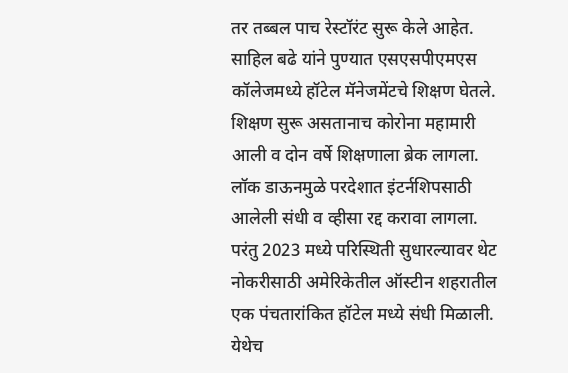तर तब्बल पाच रेस्टॉरंट सुरू केले आहेत. साहिल बढे यांने पुण्यात एसएसपीएमएस कॉलेजमध्ये हॉटेल मॅनेजमेंटचे शिक्षण घेतले. शिक्षण सुरू असतानाच कोरोना महामारी आली व दोन वर्षे शिक्षणाला ब्रेक लागला. लॉक डाऊनमुळे परदेशात इंटर्नशिपसाठी आलेली संधी व व्हीसा रद्द करावा लागला. परंतु 2023 मध्ये परिस्थिती सुधारल्यावर थेट नोकरीसाठी अमेरिकेतील ऑस्टीन शहरातील एक पंचतारांकित हॉटेल मध्ये संधी मिळाली. येथेच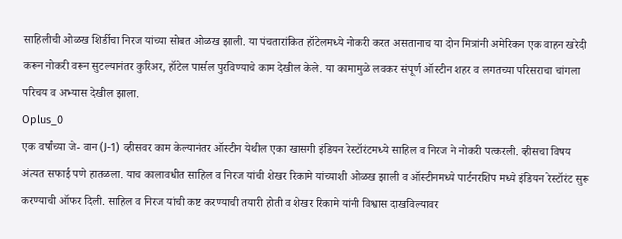साहिलीची ओळख शिर्डीचा निरज यांच्या सोबत ओळख झाली. या पंचतारांकित हॉटेलमध्ये नोकरी करत असतानाच या दोन मित्रांनी अमेरिकन एक वाहन खरेदी करून नोकरी वरून सुटल्यानंतर कुरिअर, हॉटेल पार्सल पुरविण्याचे काम देखील केले. या कामामुळे लवकर संपूर्ण ऑस्टीन शहर व लगतच्या परिसराचा चांगला परिचय व अभ्यास देखील झाला.
Oplus_0
एक वर्षांच्या जे- वान (J-1) व्हीसवर काम केल्यानंतर ऑस्टीन येथील एका खासगी इंडियन रेस्टॉरंटमध्ये साहिल व निरज ने नोकरी पत्करली. व्हीसचा विषय अंत्यत सफाई पणे हातळला. याच कालावधीत साहिल व निरज यांची शेखर रिकामे यांच्याशी ओळख झाली व ऑस्टीनमध्ये पार्टनरशिप मध्ये इंडियन रेस्टॉरंट सुरू करण्याची ऑफर दिली. साहिल व निरज यांची कष्ट करण्याची तयारी होती व शेखर रिकामे यांनी विश्वास दाखविल्यावर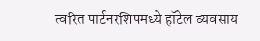त्वरित पार्टनरशिपमध्ये हॉटेल व्यवसाय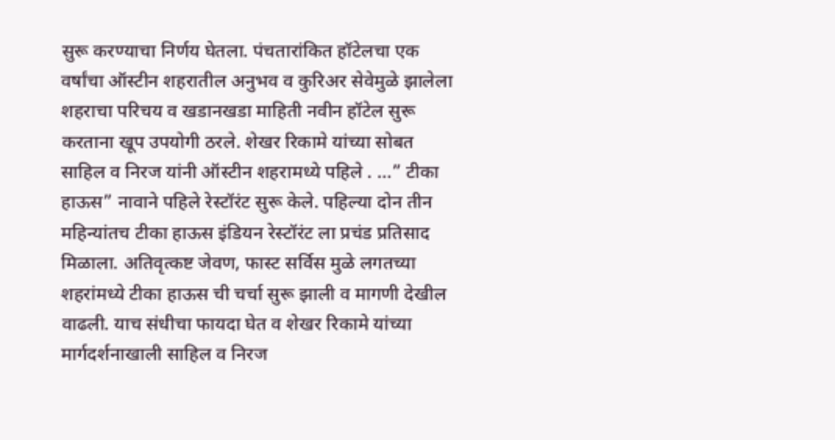सुरू करण्याचा निर्णय घेतला. पंचतारांकित हॉटेलचा एक वर्षांचा ऑस्टीन शहरातील अनुभव व कुरिअर सेवेमुळे झालेला शहराचा परिचय व खडानखडा माहिती नवीन हॉटेल सुरू करताना खूप उपयोगी ठरले. शेखर रिकामे यांच्या सोबत साहिल व निरज यांनी ऑस्टीन शहरामध्ये पहिले . …” टीका हाऊस” नावाने पहिले रेस्टॉरंट सुरू केले. पहिल्या दोन तीन महिन्यांतच टीका हाऊस इंडियन रेस्टॉरंट ला प्रचंड प्रतिसाद मिळाला. अतिवृत्कष्ट जेवण, फास्ट सर्विस मुळे लगतच्या शहरांमध्ये टीका हाऊस ची चर्चा सुरू झाली व मागणी देखील वाढली. याच संधीचा फायदा घेत व शेखर रिकामे यांच्या मार्गदर्शनाखाली साहिल व निरज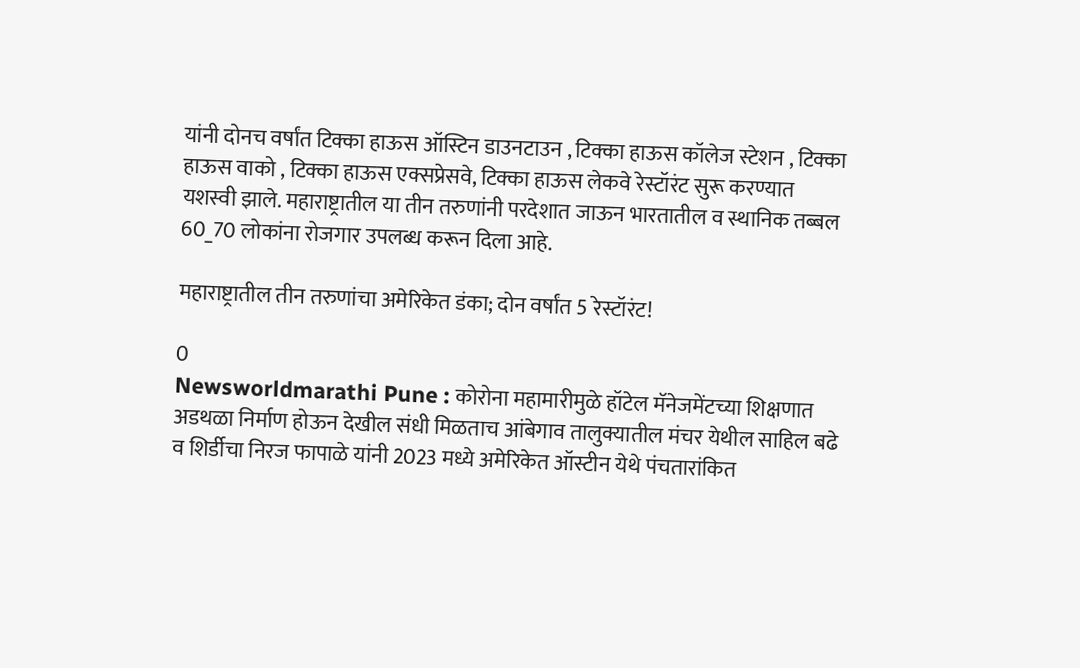यांनी दोनच वर्षांत टिक्का हाऊस ऑस्टिन डाउनटाउन , टिक्का हाऊस कॉलेज स्टेशन , टिक्का हाऊस वाको , टिक्का हाऊस एक्सप्रेसवे, टिक्का हाऊस लेकवे रेस्टॉरंट सुरू करण्यात यशस्वी झाले. महाराष्ट्रातील या तीन तरुणांनी परदेशात जाऊन भारतातील व स्थानिक तब्बल 60_70 लोकांना रोजगार उपलब्ध करून दिला आहे.

महाराष्ट्रातील तीन तरुणांचा अमेरिकेत डंका; दोन वर्षांत 5 रेस्टॉरंट!

0
Newsworldmarathi Pune : कोरोना महामारीमुळे हॉटेल मॅनेजमेंटच्या शिक्षणात अडथळा निर्माण होऊन देखील संधी मिळताच आंबेगाव तालुक्यातील मंचर येथील साहिल बढे व शिर्डीचा निरज फापाळे यांनी 2023 मध्ये अमेरिकेत ऑस्टीन येथे पंचतारांकित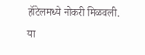हॉटेलमध्ये नोकरी मिळवली. या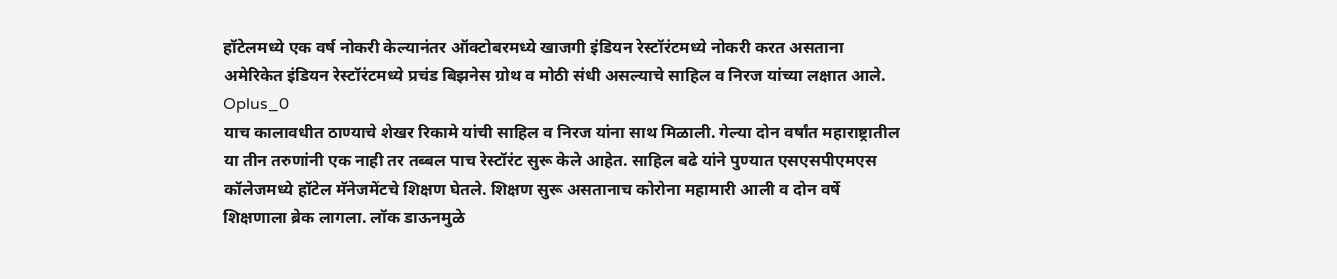हॉटेलमध्ये एक वर्ष नोकरी केल्यानंतर ऑक्टोबरमध्ये खाजगी इंडियन रेस्टॉरंटमध्ये नोकरी करत असताना अमेरिकेत इंडियन रेस्टॉरंटमध्ये प्रचंड बिझनेस ग्रोथ व मोठी संधी असल्याचे साहिल व निरज यांच्या लक्षात आले.
Oplus_0
याच कालावधीत ठाण्याचे शेखर रिकामे यांची साहिल व निरज यांना साथ मिळाली. गेल्या दोन वर्षांत महाराष्ट्रातील या तीन तरुणांनी एक नाही तर तब्बल पाच रेस्टॉरंट सुरू केले आहेत. साहिल बढे यांने पुण्यात एसएसपीएमएस कॉलेजमध्ये हॉटेल मॅनेजमेंटचे शिक्षण घेतले. शिक्षण सुरू असतानाच कोरोना महामारी आली व दोन वर्षे शिक्षणाला ब्रेक लागला. लॉक डाऊनमुळे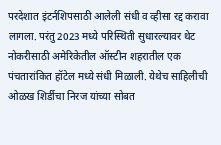परदेशात इंटर्नशिपसाठी आलेली संधी व व्हीसा रद्द करावा लागला. परंतु 2023 मध्ये परिस्थिती सुधारल्यावर थेट नोकरीसाठी अमेरिकेतील ऑस्टीन शहरातील एक पंचतारांकित हॉटेल मध्ये संधी मिळाली. येथेच साहिलीची ओळख शिर्डीचा निरज यांच्या सोबत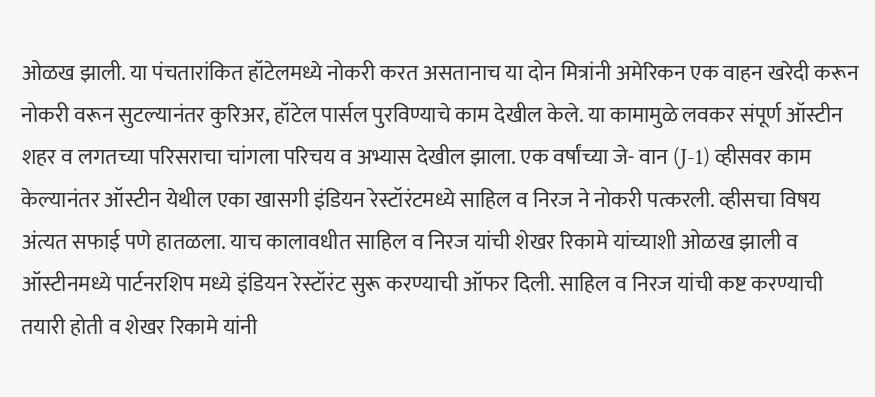ओळख झाली. या पंचतारांकित हॉटेलमध्ये नोकरी करत असतानाच या दोन मित्रांनी अमेरिकन एक वाहन खरेदी करून नोकरी वरून सुटल्यानंतर कुरिअर, हॉटेल पार्सल पुरविण्याचे काम देखील केले. या कामामुळे लवकर संपूर्ण ऑस्टीन शहर व लगतच्या परिसराचा चांगला परिचय व अभ्यास देखील झाला. एक वर्षांच्या जे- वान (J-1) व्हीसवर काम केल्यानंतर ऑस्टीन येथील एका खासगी इंडियन रेस्टॉरंटमध्ये साहिल व निरज ने नोकरी पत्करली. व्हीसचा विषय अंत्यत सफाई पणे हातळला. याच कालावधीत साहिल व निरज यांची शेखर रिकामे यांच्याशी ओळख झाली व ऑस्टीनमध्ये पार्टनरशिप मध्ये इंडियन रेस्टॉरंट सुरू करण्याची ऑफर दिली. साहिल व निरज यांची कष्ट करण्याची तयारी होती व शेखर रिकामे यांनी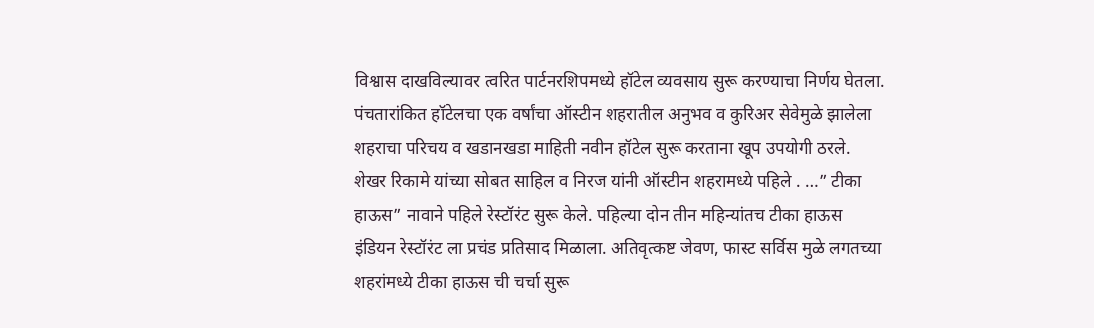विश्वास दाखविल्यावर त्वरित पार्टनरशिपमध्ये हॉटेल व्यवसाय सुरू करण्याचा निर्णय घेतला. पंचतारांकित हॉटेलचा एक वर्षांचा ऑस्टीन शहरातील अनुभव व कुरिअर सेवेमुळे झालेला शहराचा परिचय व खडानखडा माहिती नवीन हॉटेल सुरू करताना खूप उपयोगी ठरले. शेखर रिकामे यांच्या सोबत साहिल व निरज यांनी ऑस्टीन शहरामध्ये पहिले . …” टीका हाऊस” नावाने पहिले रेस्टॉरंट सुरू केले. पहिल्या दोन तीन महिन्यांतच टीका हाऊस इंडियन रेस्टॉरंट ला प्रचंड प्रतिसाद मिळाला. अतिवृत्कष्ट जेवण, फास्ट सर्विस मुळे लगतच्या शहरांमध्ये टीका हाऊस ची चर्चा सुरू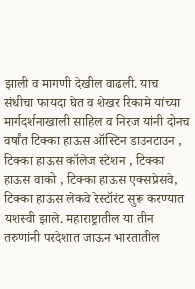झाली व मागणी देखील वाढली. याच संधीचा फायदा घेत व शेखर रिकामे यांच्या मार्गदर्शनाखाली साहिल व निरज यांनी दोनच वर्षांत टिक्का हाऊस ऑस्टिन डाउनटाउन , टिक्का हाऊस कॉलेज स्टेशन , टिक्का हाऊस वाको , टिक्का हाऊस एक्सप्रेसवे, टिक्का हाऊस लेकवे रेस्टॉरंट सुरू करण्यात यशस्वी झाले. महाराष्ट्रातील या तीन तरुणांनी परदेशात जाऊन भारतातील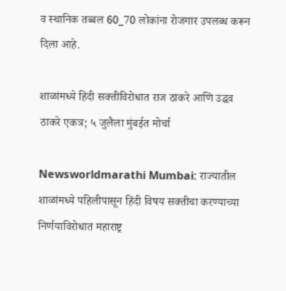व स्थानिक तब्बल 60_70 लोकांना रोजगार उपलब्ध करून दिला आहे.

शाळांमध्ये हिंदी सक्तीविरोधात राज ठाकरे आणि उद्धव ठाकरे एकत्र; ५ जुलैला मुंबईत मोर्चा

Newsworldmarathi Mumbai: राज्यातील शाळांमध्ये पहिलीपासून हिंदी विषय सक्तीचा करण्याच्या निर्णयाविरोधात महाराष्ट्र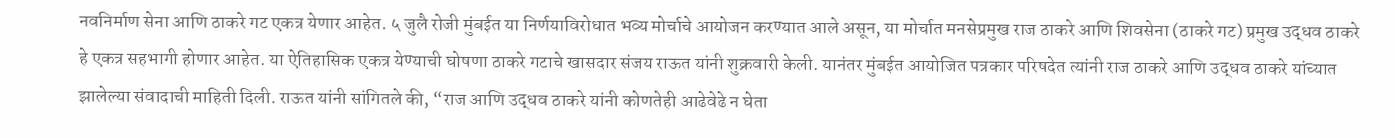नवनिर्माण सेना आणि ठाकरे गट एकत्र येणार आहेत. ५ जुलै रोजी मुंबईत या निर्णयाविरोधात भव्य मोर्चाचे आयोजन करण्यात आले असून, या मोर्चात मनसेप्रमुख राज ठाकरे आणि शिवसेना (ठाकरे गट) प्रमुख उद्धव ठाकरे हे एकत्र सहभागी होणार आहेत. या ऐतिहासिक एकत्र येण्याची घोषणा ठाकरे गटाचे खासदार संजय राऊत यांनी शुक्रवारी केली. यानंतर मुंबईत आयोजित पत्रकार परिषदेत त्यांनी राज ठाकरे आणि उद्धव ठाकरे यांच्यात झालेल्या संवादाची माहिती दिली. राऊत यांनी सांगितले की, “राज आणि उद्धव ठाकरे यांनी कोणतेही आढेवेढे न घेता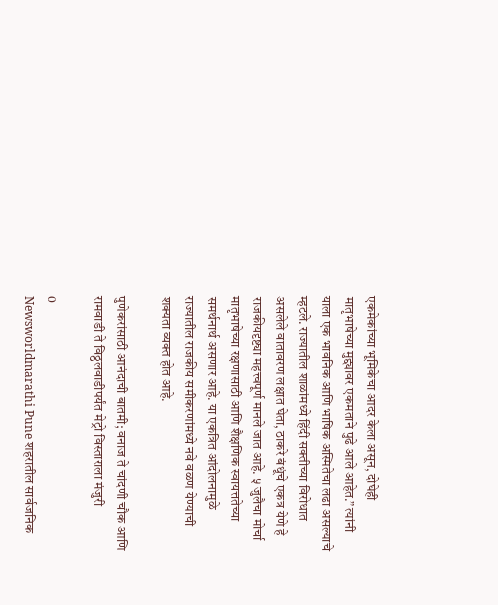एकमेकांच्या भूमिकेचा आदर केला असून, दोघेही मातृभाषेच्या मुद्द्यावर एकमताने पुढे आले आहेत.” त्यांनी याला एक भावनिक आणि भाषिक अस्मितेचा लढा असल्याचे म्हटले. राज्यातील शाळांमध्ये हिंदी सक्तीच्या विरोधात असलेले वातावरण लक्षात घेता, ठाकरे बंधूंचे एकत्र येणे हे राजकीयदृष्ट्या महत्त्वपूर्ण मानले जात आहे. ५ जुलैचा मोर्चा मातृभाषेच्या रक्षणासाठी आणि शैक्षणिक स्वायत्ततेच्या समर्थनार्थ असणार आहे. या एकत्रित आंदोलनामुळे राज्यातील राजकीय समीकरणांमध्ये नवे वळण येण्याची शक्यता व्यक्त होत आहे.

पुणेकरांसाठी आनंदाची बातमी; वनाज ते चांदणी चौक आणि रामवाडी ते विठ्ठलवाडीपर्यंत मेट्रो विस्ताराला मंजुरी

0
Newsworldmarathi Pune शहरातील सार्वजनिक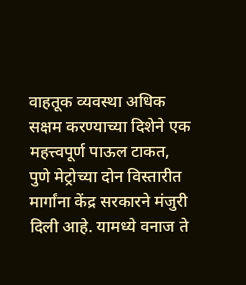वाहतूक व्यवस्था अधिक सक्षम करण्याच्या दिशेने एक महत्त्वपूर्ण पाऊल टाकत, पुणे मेट्रोच्या दोन विस्तारीत मार्गांना केंद्र सरकारने मंजुरी दिली आहे. यामध्ये वनाज ते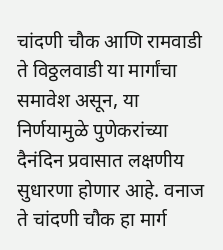चांदणी चौक आणि रामवाडी ते विठ्ठलवाडी या मार्गांचा समावेश असून, या निर्णयामुळे पुणेकरांच्या दैनंदिन प्रवासात लक्षणीय सुधारणा होणार आहे. वनाज ते चांदणी चौक हा मार्ग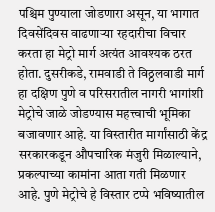पश्चिम पुण्याला जोडणारा असून, या भागात दिवसेंदिवस वाढणाऱ्या रहदारीचा विचार करता हा मेट्रो मार्ग अत्यंत आवश्यक ठरत होता. दुसरीकडे, रामवाडी ते विठ्ठलवाडी मार्ग हा दक्षिण पुणे व परिसरातील नागरी भागांशी मेट्रोचे जाळे जोडण्यास महत्त्वाची भूमिका बजावणार आहे. या विस्तारीत मार्गांसाठी केंद्र सरकारकडून औपचारिक मंजुरी मिळाल्याने, प्रकल्पाच्या कामांना आता गती मिळणार आहे. पुणे मेट्रोचे हे विस्तार टप्पे भविष्यातील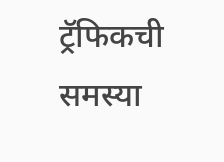ट्रॅफिकची समस्या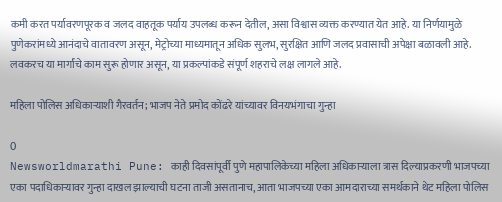कमी करत पर्यावरणपूरक व जलद वाहतूक पर्याय उपलब्ध करून देतील, असा विश्वास व्यक्त करण्यात येत आहे. या निर्णयामुळे पुणेकरांमध्ये आनंदाचे वातावरण असून, मेट्रोच्या माध्यमातून अधिक सुलभ, सुरक्षित आणि जलद प्रवासाची अपेक्षा बळावली आहे. लवकरच या मार्गांचे काम सुरू होणार असून, या प्रकल्पांकडे संपूर्ण शहराचे लक्ष लागले आहे.

महिला पोलिस अधिकाऱ्याशी गैरवर्तन; भाजप नेते प्रमोद कोंढरे यांच्यावर विनयभंगाचा गुन्हा

0
Newsworldmarathi Pune: काही दिवसांपूर्वी पुणे महापालिकेच्या महिला अधिकाऱ्याला त्रास दिल्याप्रकरणी भाजपच्या एका पदाधिकाऱ्यावर गुन्हा दाखल झाल्याची घटना ताजी असतानाच, आता भाजपच्या एका आमदाराच्या समर्थकाने थेट महिला पोलिस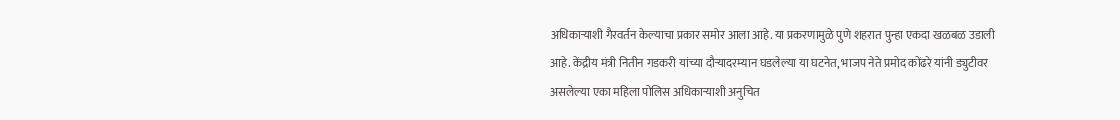अधिकाऱ्याशी गैरवर्तन केल्याचा प्रकार समोर आला आहे. या प्रकरणामुळे पुणे शहरात पुन्हा एकदा खळबळ उडाली आहे. केंद्रीय मंत्री नितीन गडकरी यांच्या दौऱ्यादरम्यान घडलेल्या या घटनेत, भाजप नेते प्रमोद कोंढरे यांनी ड्युटीवर असलेल्या एका महिला पोलिस अधिकाऱ्याशी अनुचित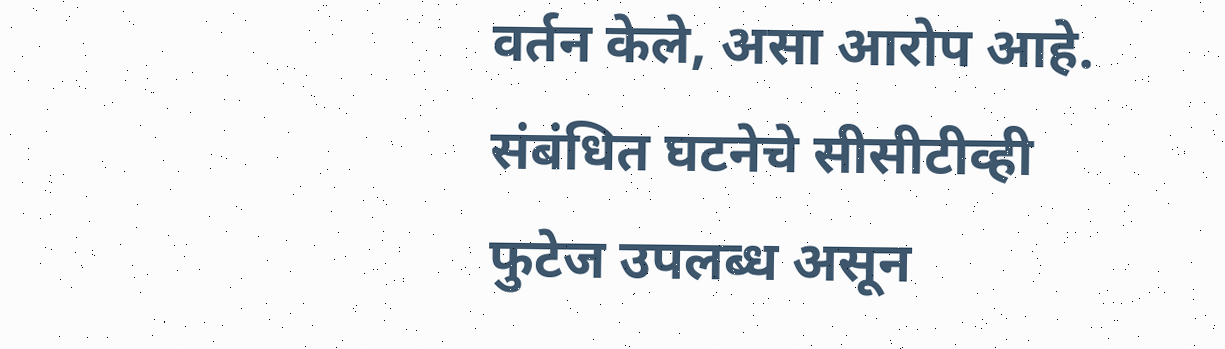वर्तन केले, असा आरोप आहे. संबंधित घटनेचे सीसीटीव्ही फुटेज उपलब्ध असून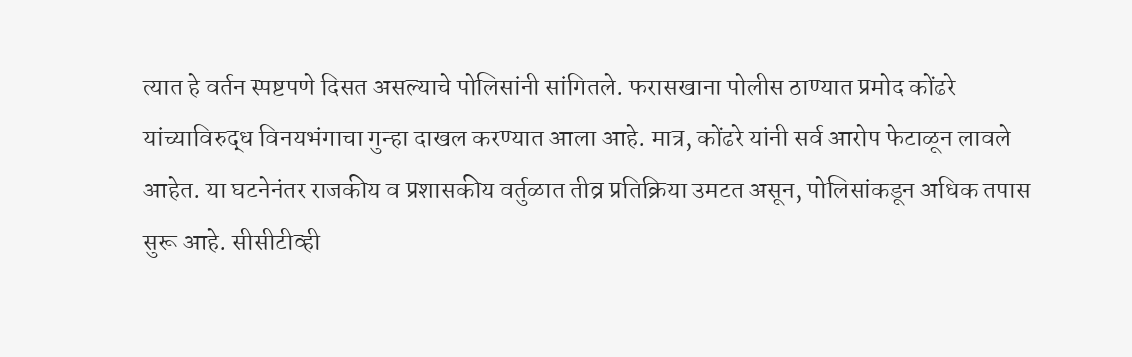त्यात हे वर्तन स्पष्टपणे दिसत असल्याचे पोलिसांनी सांगितले. फरासखाना पोलीस ठाण्यात प्रमोद कोंढरे यांच्याविरुद्ध विनयभंगाचा गुन्हा दाखल करण्यात आला आहे. मात्र, कोंढरे यांनी सर्व आरोप फेटाळून लावले आहेत. या घटनेनंतर राजकीय व प्रशासकीय वर्तुळात तीव्र प्रतिक्रिया उमटत असून, पोलिसांकडून अधिक तपास सुरू आहे. सीसीटीव्ही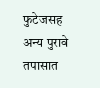फुटेजसह अन्य पुरावे तपासात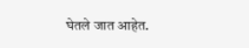घेतले जात आहेत.